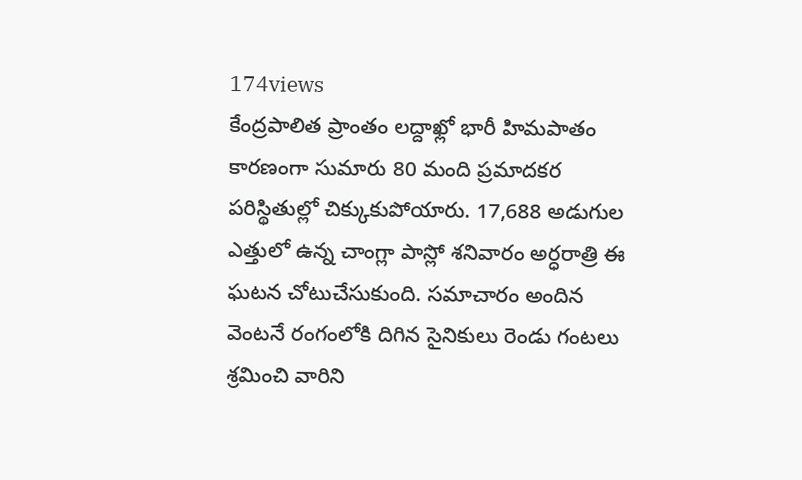174views
కేంద్రపాలిత ప్రాంతం లద్దాఖ్లో భారీ హిమపాతం కారణంగా సుమారు 80 మంది ప్రమాదకర పరిస్థితుల్లో చిక్కుకుపోయారు. 17,688 అడుగుల ఎత్తులో ఉన్న చాంగ్లా పాస్లో శనివారం అర్ధరాత్రి ఈ ఘటన చోటుచేసుకుంది. సమాచారం అందిన వెంటనే రంగంలోకి దిగిన సైనికులు రెండు గంటలు శ్రమించి వారిని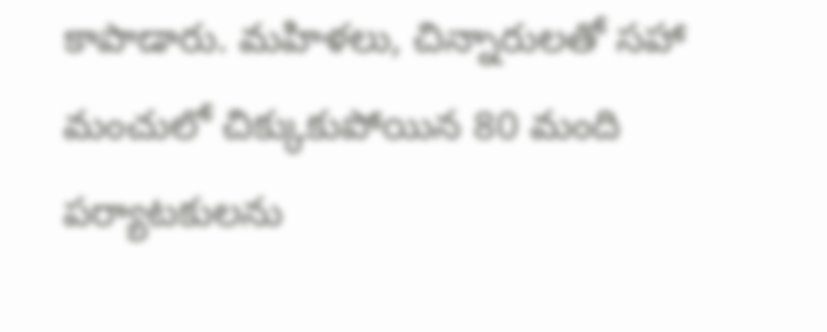కాపాడారు. మహిళలు, చిన్నారులతో సహా మంచులో చిక్కుకుపోయిన 80 మంది పర్యాటకులను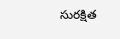సురక్షిత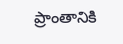ప్రాంతానికి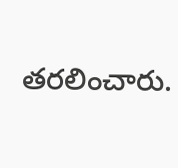తరలించారు.